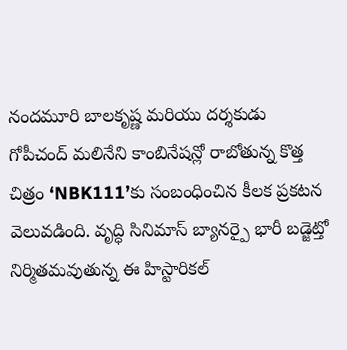నందమూరి బాలకృష్ణ మరియు దర్శకుడు గోపీచంద్ మలినేని కాంబినేషన్లో రాబోతున్న కొత్త చిత్రం ‘NBK111’కు సంబంధించిన కీలక ప్రకటన వెలువడింది. వృద్ధి సినిమాస్ బ్యానర్పై భారీ బడ్జెట్తో నిర్మితమవుతున్న ఈ హిస్టారికల్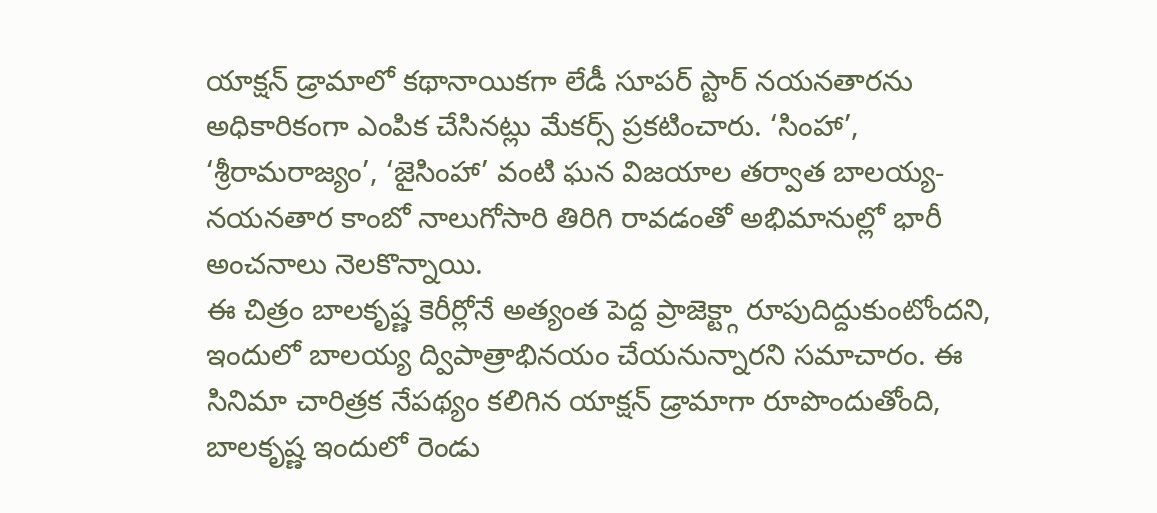యాక్షన్ డ్రామాలో కథానాయికగా లేడీ సూపర్ స్టార్ నయనతారను అధికారికంగా ఎంపిక చేసినట్లు మేకర్స్ ప్రకటించారు. ‘సింహా’, ‘శ్రీరామరాజ్యం’, ‘జైసింహా’ వంటి ఘన విజయాల తర్వాత బాలయ్య-నయనతార కాంబో నాలుగోసారి తిరిగి రావడంతో అభిమానుల్లో భారీ అంచనాలు నెలకొన్నాయి.
ఈ చిత్రం బాలకృష్ణ కెరీర్లోనే అత్యంత పెద్ద ప్రాజెక్ట్గా రూపుదిద్దుకుంటోందని, ఇందులో బాలయ్య ద్విపాత్రాభినయం చేయనున్నారని సమాచారం. ఈ సినిమా చారిత్రక నేపథ్యం కలిగిన యాక్షన్ డ్రామాగా రూపొందుతోంది, బాలకృష్ణ ఇందులో రెండు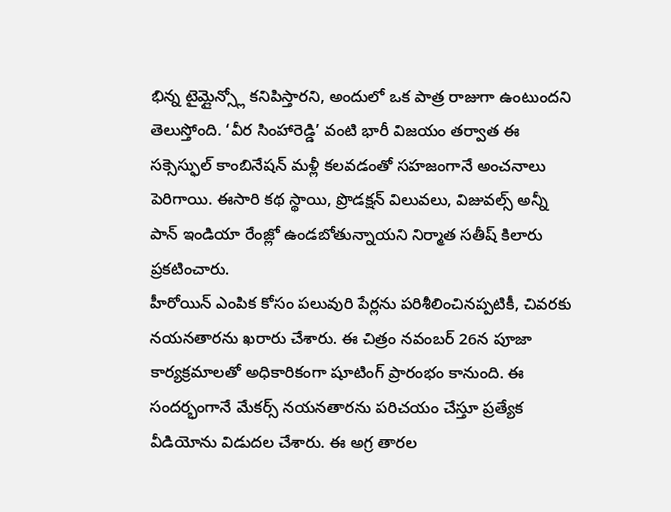భిన్న టైమ్లైన్స్లో కనిపిస్తారని, అందులో ఒక పాత్ర రాజుగా ఉంటుందని తెలుస్తోంది. ‘వీర సింహారెడ్డి’ వంటి భారీ విజయం తర్వాత ఈ సక్సెస్ఫుల్ కాంబినేషన్ మళ్లీ కలవడంతో సహజంగానే అంచనాలు పెరిగాయి. ఈసారి కథ స్థాయి, ప్రొడక్షన్ విలువలు, విజువల్స్ అన్నీ పాన్ ఇండియా రేంజ్లో ఉండబోతున్నాయని నిర్మాత సతీష్ కిలారు ప్రకటించారు.
హీరోయిన్ ఎంపిక కోసం పలువురి పేర్లను పరిశీలించినప్పటికీ, చివరకు నయనతారను ఖరారు చేశారు. ఈ చిత్రం నవంబర్ 26న పూజా కార్యక్రమాలతో అధికారికంగా షూటింగ్ ప్రారంభం కానుంది. ఈ సందర్భంగానే మేకర్స్ నయనతారను పరిచయం చేస్తూ ప్రత్యేక వీడియోను విడుదల చేశారు. ఈ అగ్ర తారల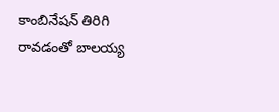కాంబినేషన్ తిరిగి రావడంతో బాలయ్య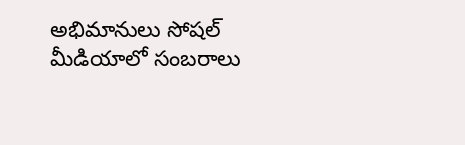అభిమానులు సోషల్ మీడియాలో సంబరాలు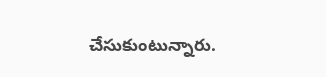చేసుకుంటున్నారు.